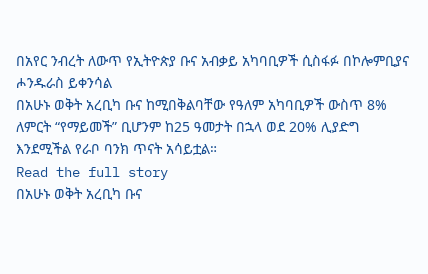በአየር ንብረት ለውጥ የኢትዮጵያ ቡና አብቃይ አካባቢዎች ሲስፋፉ በኮሎምቢያና ሖንዱራስ ይቀንሳል
በአሁኑ ወቅት አረቢካ ቡና ከሚበቅልባቸው የዓለም አካባቢዎች ውስጥ 8% ለምርት “የማይመች” ቢሆንም ከ25 ዓመታት በኋላ ወደ 20% ሊያድግ እንደሚችል የራቦ ባንክ ጥናት አሳይቷል።
Read the full story
በአሁኑ ወቅት አረቢካ ቡና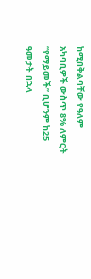ከሚበቅልባቸው የዓለም አካባቢዎች ውስጥ 8% ለምርት “የማይመች” ቢሆንም ከ25 ዓመታት በኋላ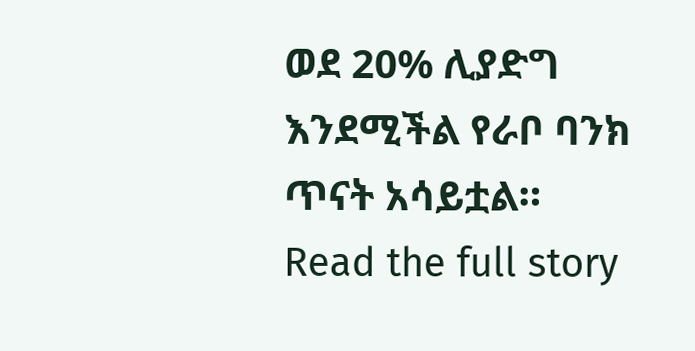ወደ 20% ሊያድግ እንደሚችል የራቦ ባንክ ጥናት አሳይቷል።
Read the full story